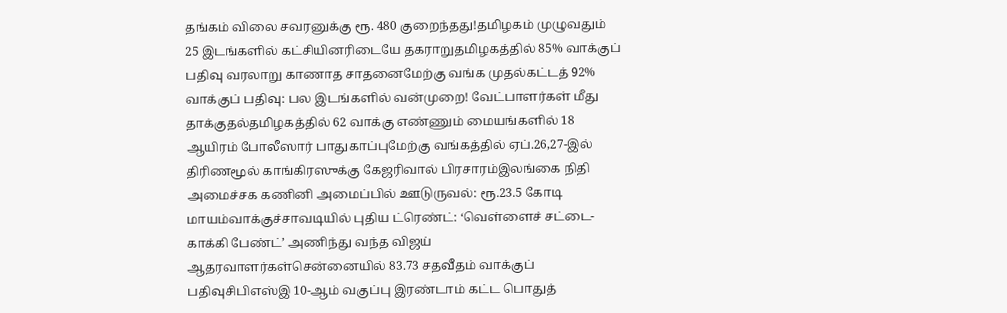தங்கம் விலை சவரனுக்கு ரூ. 480 குறைந்தது!தமிழகம் முழுவதும் 25 இடங்களில் கட்சியினரிடையே தகராறுதமிழகத்தில் 85% வாக்குப் பதிவு வரலாறு காணாத சாதனைமேற்கு வங்க முதல்கட்டத் 92% வாக்குப் பதிவு: பல இடங்களில் வன்முறை! வேட்பாளர்கள் மீது தாக்குதல்தமிழகத்தில் 62 வாக்கு எண்ணும் மையங்களில் 18 ஆயிரம் போலீஸார் பாதுகாப்புமேற்கு வங்கத்தில் ஏப்.26,27-இல் திரிணமூல் காங்கிரஸுக்கு கேஜரிவால் பிரசாரம்இலங்கை நிதி அமைச்சக கணினி அமைப்பில் ஊடுருவல்: ரூ.23.5 கோடி மாயம்வாக்குச்சாவடியில் புதிய ட்ரெண்ட்: ‘வெள்ளைச் சட்டை- காக்கி பேண்ட்’ அணிந்து வந்த விஜய் ஆதரவாளர்கள்சென்னையில் 83.73 சதவீதம் வாக்குப் பதிவுசிபிஎஸ்இ 10-ஆம் வகுப்பு இரண்டாம் கட்ட பொதுத்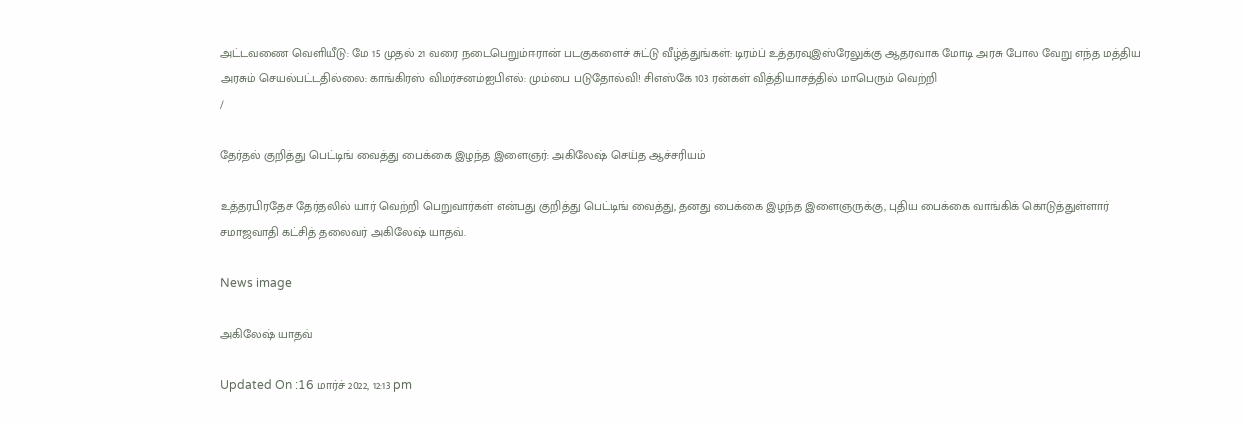அட்டவணை வெளியீடு: மே 15 முதல் 21 வரை நடைபெறும்ஈரான் படகுகளைச் சுட்டு வீழ்த்துங்கள்: டிரம்ப் உத்தரவுஇஸ்ரேலுக்கு ஆதரவாக மோடி அரசு போல வேறு எந்த மத்திய அரசும் செயல்பட்டதில்லை: காங்கிரஸ் விமர்சனம்ஐபிஎல்: மும்பை படுதோல்வி! சிஎஸ்கே 103 ரன்கள் வித்தியாசத்தில் மாபெரும் வெற்றி
/

தேர்தல் குறித்து பெட்டிங் வைத்து பைக்கை இழந்த இளைஞர்: அகிலேஷ் செய்த ஆச்சரியம்

உத்தரபிரதேச தேர்தலில் யார் வெற்றி பெறுவார்கள் என்பது குறித்து பெட்டிங் வைத்து, தனது பைக்கை இழந்த இளைஞருக்கு, புதிய பைக்கை வாங்கிக் கொடுத்துள்ளார் சமாஜவாதி கட்சித் தலைவர் அகிலேஷ் யாதவ்.

News image

அகிலேஷ் யாதவ்

Updated On :16 மார்ச் 2022, 12:13 pm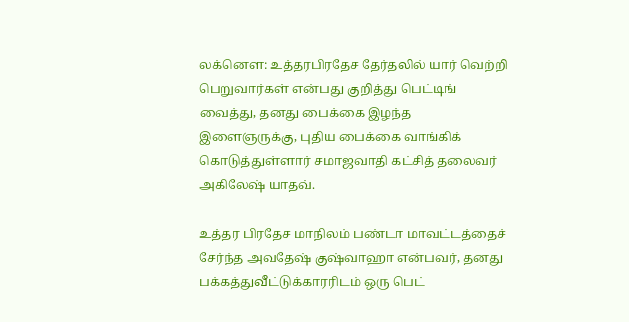லக்னௌ: உத்தரபிரதேச தேர்தலில் யார் வெற்றி பெறுவார்கள் என்பது குறித்து பெட்டிங் வைத்து, தனது பைக்கை இழந்த இளைஞருக்கு, புதிய பைக்கை வாங்கிக் கொடுத்துள்ளார் சமாஜவாதி கட்சித் தலைவர் அகிலேஷ் யாதவ்.

உத்தர பிரதேச மாநிலம் பண்டா மாவட்டத்தைச் சேர்ந்த அவதேஷ் குஷ்வாஹா என்பவர், தனது பக்கத்துவீட்டுக்காரரிடம் ஒரு பெட்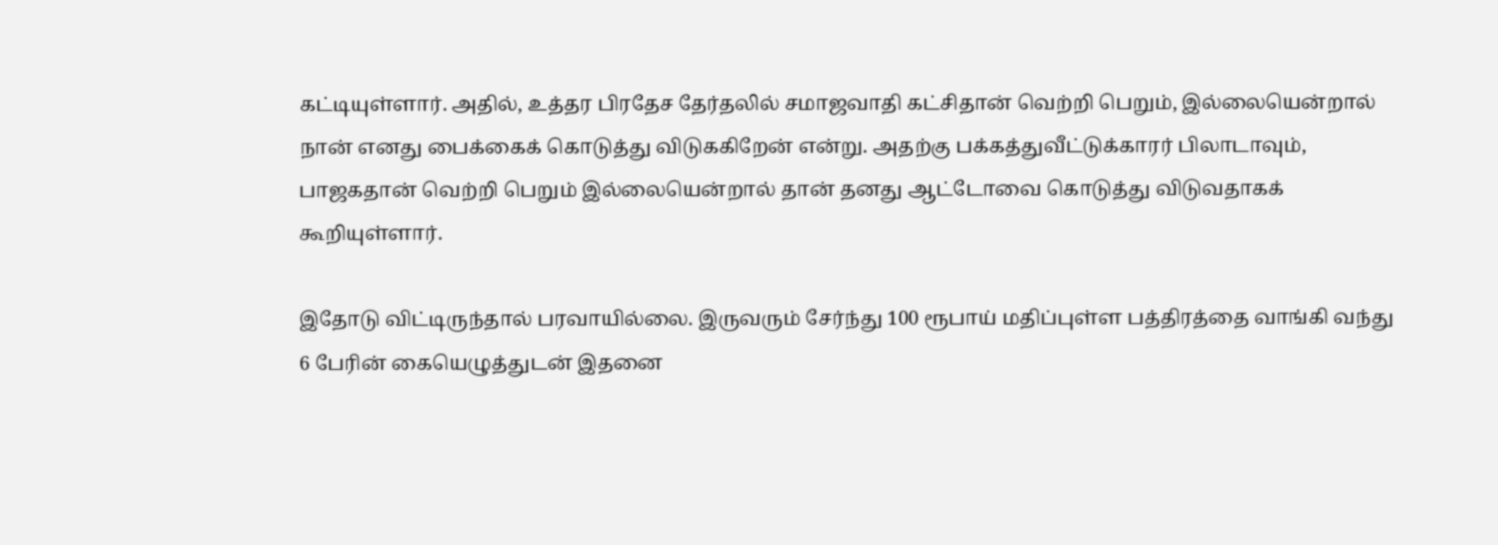கட்டியுள்ளார். அதில், உத்தர பிரதேச தேர்தலில் சமாஜவாதி கட்சிதான் வெற்றி பெறும், இல்லையென்றால் நான் எனது பைக்கைக் கொடுத்து விடுககிறேன் என்று. அதற்கு பக்கத்துவீட்டுக்காரர் பிலாடாவும், பாஜகதான் வெற்றி பெறும் இல்லையென்றால் தான் தனது ஆட்டோவை கொடுத்து விடுவதாகக் கூறியுள்ளார்.

இதோடு விட்டிருந்தால் பரவாயில்லை. இருவரும் சேர்ந்து 100 ரூபாய் மதிப்புள்ள பத்திரத்தை வாங்கி வந்து 6 பேரின் கையெழுத்துடன் இதனை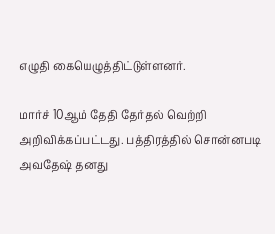எழுதி கையெழுத்திட்டுள்ளனர்.

மார்ச் 10ஆம் தேதி தேர்தல் வெற்றி அறிவிக்கப்பட்டது. பத்திரத்தில் சொன்னபடி அவதேஷ் தனது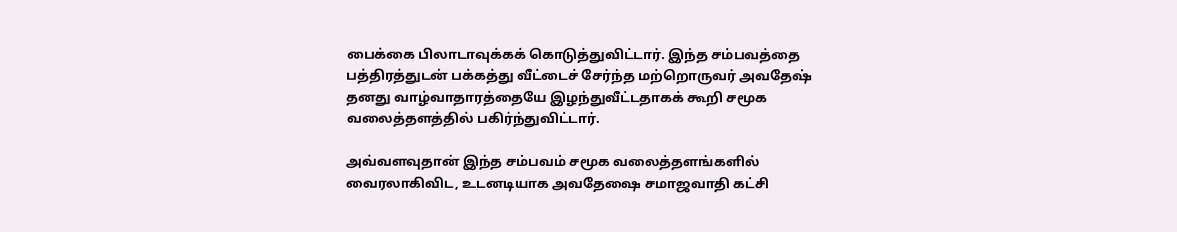பைக்கை பிலாடாவுக்கக் கொடுத்துவிட்டார். இந்த சம்பவத்தை பத்திரத்துடன் பக்கத்து வீட்டைச் சேர்ந்த மற்றொருவர் அவதேஷ் தனது வாழ்வாதாரத்தையே இழந்துவீட்டதாகக் கூறி சமூக வலைத்தளத்தில் பகிர்ந்துவிட்டார்.

அவ்வளவுதான் இந்த சம்பவம் சமூக வலைத்தளங்களில் வைரலாகிவிட, உடனடியாக அவதேஷை சமாஜவாதி கட்சி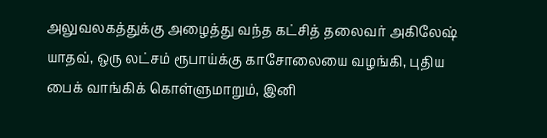அலுவலகத்துக்கு அழைத்து வந்த கட்சித் தலைவர் அகிலேஷ் யாதவ், ஒரு லட்சம் ரூபாய்க்கு காசோலையை வழங்கி, புதிய பைக் வாங்கிக் கொள்ளுமாறும், இனி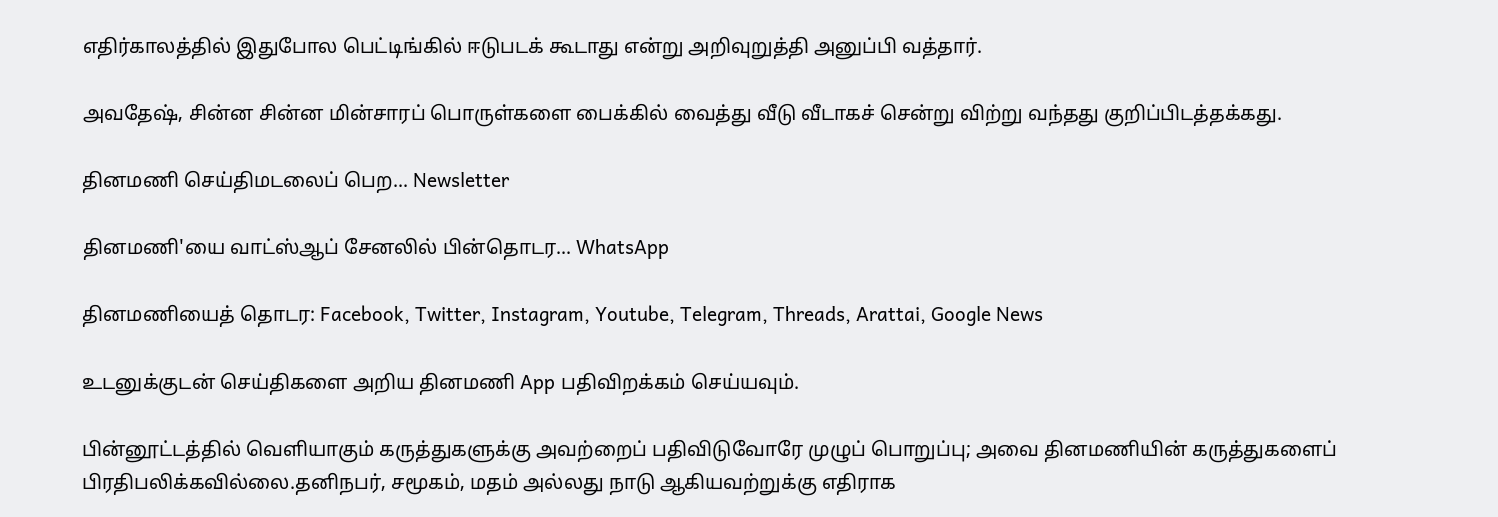எதிர்காலத்தில் இதுபோல பெட்டிங்கில் ஈடுபடக் கூடாது என்று அறிவுறுத்தி அனுப்பி வத்தார்.

அவதேஷ், சின்ன சின்ன மின்சாரப் பொருள்களை பைக்கில் வைத்து வீடு வீடாகச் சென்று விற்று வந்தது குறிப்பிடத்தக்கது.

தினமணி செய்திமடலைப் பெற... Newsletter

தினமணி'யை வாட்ஸ்ஆப் சேனலில் பின்தொடர... WhatsApp

தினமணியைத் தொடர: Facebook, Twitter, Instagram, Youtube, Telegram, Threads, Arattai, Google News

உடனுக்குடன் செய்திகளை அறிய தினமணி App பதிவிறக்கம் செய்யவும்.

பின்னூட்டத்தில் வெளியாகும் கருத்துகளுக்கு அவற்றைப் பதிவிடுவோரே முழுப் பொறுப்பு; அவை தினமணியின் கருத்துகளைப் பிரதிபலிக்கவில்லை.தனிநபர், சமூகம், மதம் அல்லது நாடு ஆகியவற்றுக்கு எதிராக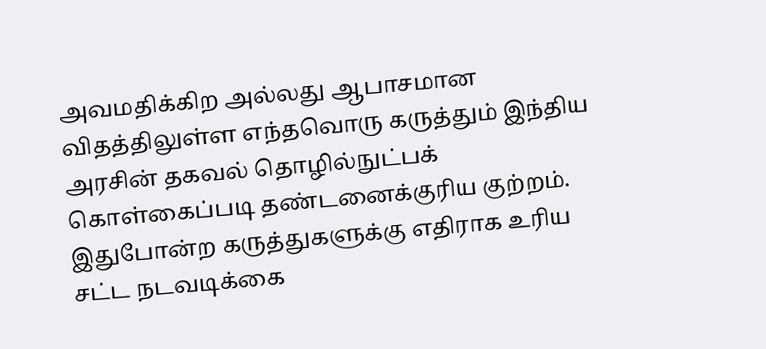அவமதிக்கிற அல்லது ஆபாசமான விதத்திலுள்ள எந்தவொரு கருத்தும் இந்திய அரசின் தகவல் தொழில்நுட்பக் கொள்கைப்படி தண்டனைக்குரிய குற்றம். இதுபோன்ற கருத்துகளுக்கு எதிராக உரிய சட்ட நடவடிக்கை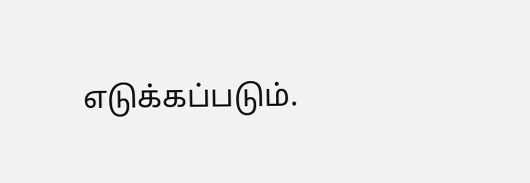எடுக்கப்படும்.